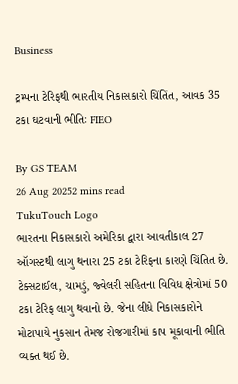Business

ટ્રમ્પના ટેરિફથી ભારતીય નિકાસકારો ચિંતિંત, આવક 35 ટકા ઘટવાની ભીતિઃ FIEO

By GS TEAM
26 Aug 20252 mins read
TukuTouch Logo
ભારતના નિકાસકારો અમેરિકા દ્વારા આવતીકાલ 27 ઑગસ્ટથી લાગુ થનારા 25 ટકા ટેરિફના કારણે ચિંતિત છે. ટેક્સટાઈલ, ચામડું, જ્વેલરી સહિતના વિવિધ ક્ષેત્રોમાં 50 ટકા ટેરિફ લાગુ થવાનો છે. જેના લીધે નિકાસકારોને મોટાપાયે નુકસાન તેમજ રોજગારીમાં કાપ મૂકાવાની ભીતિ વ્યક્ત થઈ છે.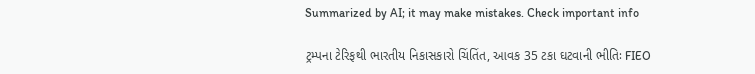Summarized by AI; it may make mistakes. Check important info

ટ્રમ્પના ટેરિફથી ભારતીય નિકાસકારો ચિંતિંત, આવક 35 ટકા ઘટવાની ભીતિઃ FIEO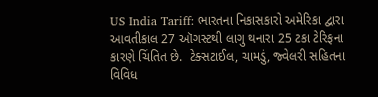US India Tariff: ભારતના નિકાસકારો અમેરિકા દ્વારા આવતીકાલ 27 ઑગસ્ટથી લાગુ થનારા 25 ટકા ટેરિફના કારણે ચિંતિત છે.  ટેક્સટાઈલ, ચામડું, જ્વેલરી સહિતના વિવિધ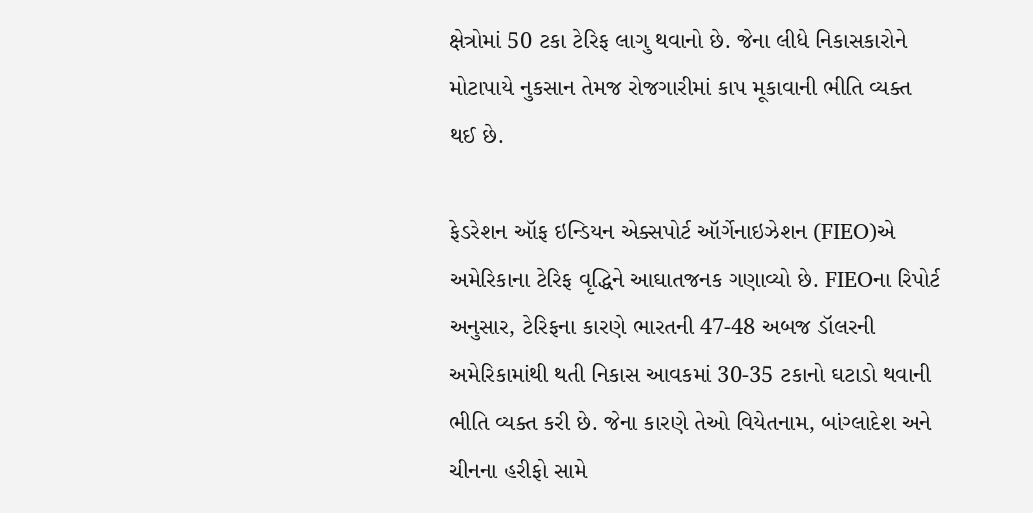ક્ષેત્રોમાં 50 ટકા ટેરિફ લાગુ થવાનો છે. જેના લીધે નિકાસકારોને મોટાપાયે નુકસાન તેમજ રોજગારીમાં કાપ મૂકાવાની ભીતિ વ્યક્ત થઈ છે.

ફેડરેશન ઑફ ઇન્ડિયન એક્સપોર્ટ ઑર્ગેનાઇઝેશન (FIEO)એ અમેરિકાના ટેરિફ વૃદ્ધિને આઘાતજનક ગણાવ્યો છે. FIEOના રિપોર્ટ અનુસાર, ટેરિફના કારણે ભારતની 47-48 અબજ ડૉલરની અમેરિકામાંથી થતી નિકાસ આવકમાં 30-35 ટકાનો ઘટાડો થવાની ભીતિ વ્યક્ત કરી છે. જેના કારણે તેઓ વિયેતનામ, બાંગ્લાદેશ અને ચીનના હરીફો સામે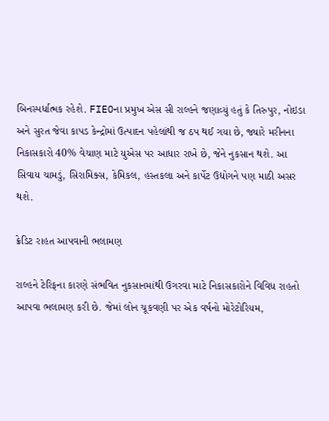બિનસ્પર્ધાત્મક રહેશે. FIEOના પ્રમુખ એસ સી રાલ્હને જણાવ્યું હતું કે તિરુપુર, નોઇડા અને સુરત જેવા કાપડ કેન્દ્રોમાં ઉત્પાદન પહેલાંથી જ ઠપ થઈ ગયા છે, જ્યારે મરીનના નિકાસકારો 40% વેચાણ માટે યુએસ પર આધાર રાખે છે, જેને નુકસાન થશે. આ સિવાય ચામડું, સિરામિક્સ, કેમિકલ, હસ્તકલા અને કાર્પેટ ઉદ્યોગને પણ માઠી અસર થશે.

ક્રેડિટ રાહત આપવાની ભલામણ

રાલ્હને ટેરિફના કારણે સંભવિત નુકસાનમાંથી ઉગરવા માટે નિકાસકારોને વિવિધ રાહતો આપવા ભલામણ કરી છે. જેમાં લોન ચૂકવણી પર એક વર્ષનો મોરેટોરિયમ,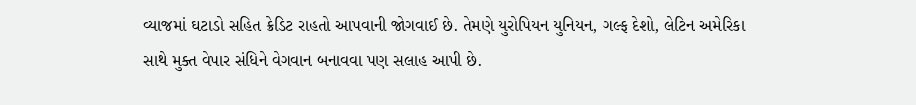વ્યાજમાં ઘટાડો સહિત ક્રેડિટ રાહતો આપવાની જોગવાઈ છે. તેમણે યુરોપિયન યુનિયન, ગલ્ફ દેશો, લેટિન અમેરિકા સાથે મુક્ત વેપાર સંધિને વેગવાન બનાવવા પણ સલાહ આપી છે.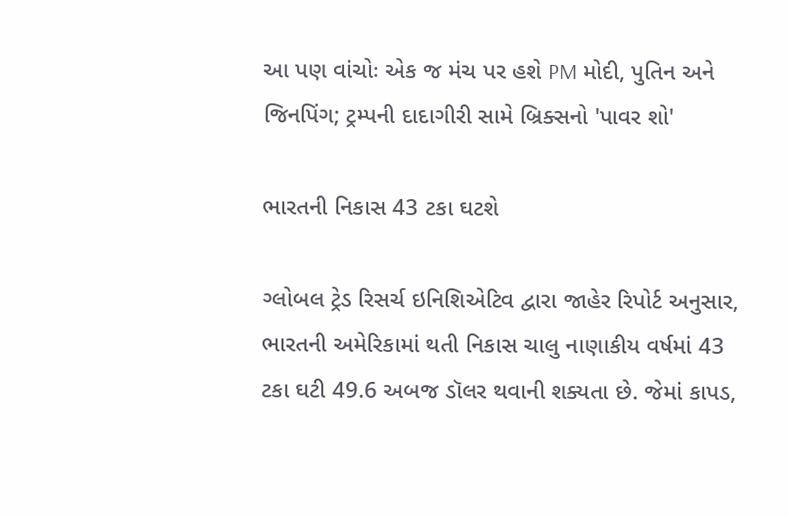આ પણ વાંચોઃ એક જ મંચ પર હશે PM મોદી, પુતિન અને જિનપિંગ; ટ્રમ્પની દાદાગીરી સામે બ્રિક્સનો 'પાવર શો'

ભારતની નિકાસ 43 ટકા ઘટશે

ગ્લોબલ ટ્રેડ રિસર્ચ ઇનિશિએટિવ દ્વારા જાહેર રિપોર્ટ અનુસાર, ભારતની અમેરિકામાં થતી નિકાસ ચાલુ નાણાકીય વર્ષમાં 43 ટકા ઘટી 49.6 અબજ ડૉલર થવાની શક્યતા છે. જેમાં કાપડ,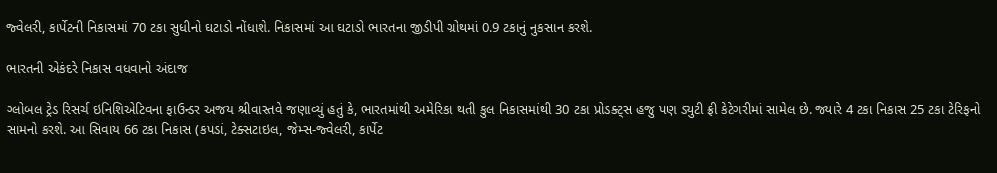જ્વેલરી, કાર્પેટની નિકાસમાં 70 ટકા સુધીનો ઘટાડો નોંધાશે. નિકાસમાં આ ઘટાડો ભારતના જીડીપી ગ્રોથમાં 0.9 ટકાનું નુકસાન કરશે.

ભારતની એકંદરે નિકાસ વધવાનો અંદાજ

ગ્લોબલ ટ્રેડ રિસર્ચ ઇનિશિએટિવના ફાઉન્ડર અજય શ્રીવાસ્તવે જણાવ્યું હતું કે, ભારતમાંથી અમેરિકા થતી કુલ નિકાસમાંથી 30 ટકા પ્રોડક્ટ્સ હજુ પણ ડ્યુટી ફ્રી કેટેગરીમાં સામેલ છે. જ્યારે 4 ટકા નિકાસ 25 ટકા ટેરિફનો સામનો કરશે. આ સિવાય 66 ટકા નિકાસ (કપડાં, ટેક્સટાઇલ, જેમ્સ-જ્વેલરી, કાર્પેટ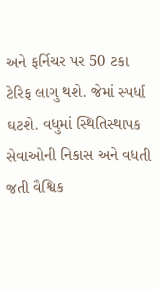અને ફર્નિચર પર 50 ટકા ટેરિફ લાગુ થશે. જેમાં સ્પર્ધા ઘટશે. વધુમાં સ્થિતિસ્થાપક સેવાઓની નિકાસ અને વધતી જતી વૈશ્વિક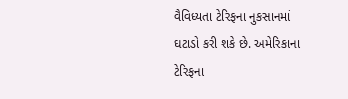વૈવિધ્યતા ટેરિફના નુકસાનમાં ઘટાડો કરી શકે છે. અમેરિકાના ટેરિફના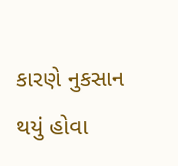કારણે નુકસાન થયું હોવા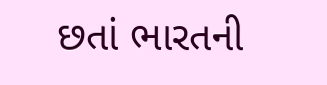છતાં ભારતની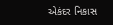એકંદર નિકાસ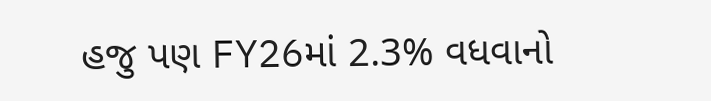હજુ પણ FY26માં 2.3% વધવાનો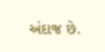અંદાજ છે.